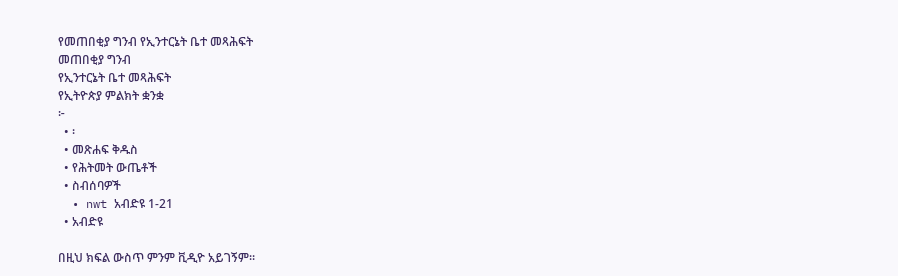የመጠበቂያ ግንብ የኢንተርኔት ቤተ መጻሕፍት
መጠበቂያ ግንብ
የኢንተርኔት ቤተ መጻሕፍት
የኢትዮጵያ ምልክት ቋንቋ
፦
  • ፡
  • መጽሐፍ ቅዱስ
  • የሕትመት ውጤቶች
  • ስብሰባዎች
  • nwt አብድዩ 1-21
  • አብድዩ

በዚህ ክፍል ውስጥ ምንም ቪዲዮ አይገኝም።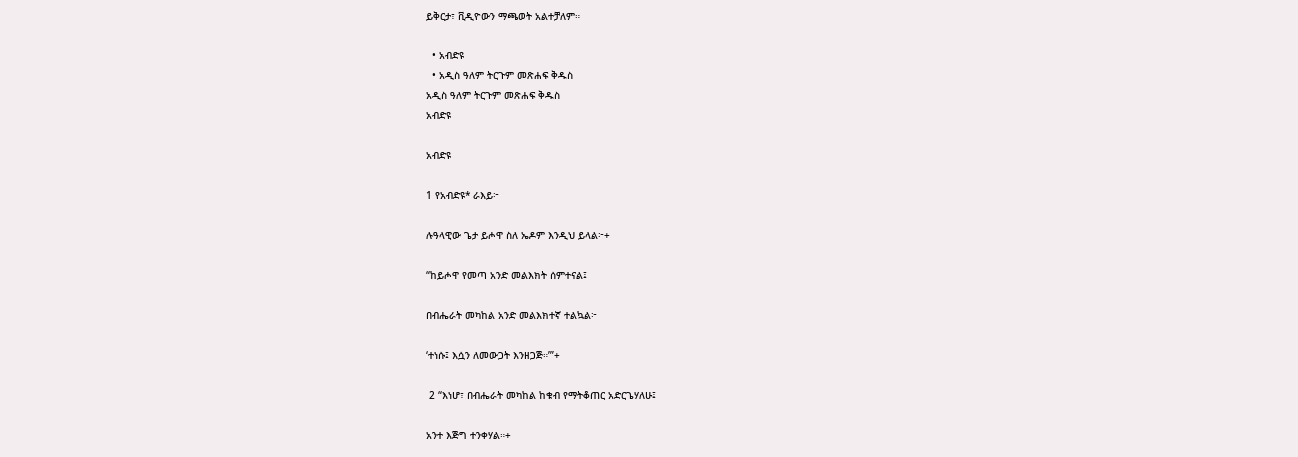ይቅርታ፣ ቪዲዮውን ማጫወት አልተቻለም።

  • አብድዩ
  • አዲስ ዓለም ትርጉም መጽሐፍ ቅዱስ
አዲስ ዓለም ትርጉም መጽሐፍ ቅዱስ
አብድዩ

አብድዩ

1 የአብድዩ* ራእይ፦

ሉዓላዊው ጌታ ይሖዋ ስለ ኤዶም እንዲህ ይላል፦+

“ከይሖዋ የመጣ አንድ መልእክት ሰምተናል፤

በብሔራት መካከል አንድ መልእክተኛ ተልኳል፦

‘ተነሱ፤ እሷን ለመውጋት እንዘጋጅ።’”+

 2 “እነሆ፣ በብሔራት መካከል ከቁብ የማትቆጠር አድርጌሃለሁ፤

አንተ እጅግ ተንቀሃል።+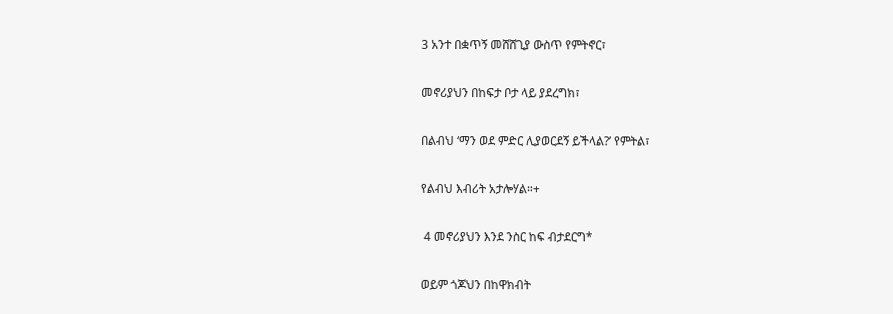3 አንተ በቋጥኝ መሸሸጊያ ውስጥ የምትኖር፣

መኖሪያህን በከፍታ ቦታ ላይ ያደረግክ፣

በልብህ ‘ማን ወደ ምድር ሊያወርደኝ ይችላል?’ የምትል፣

የልብህ እብሪት አታሎሃል።+

 4 መኖሪያህን እንደ ንስር ከፍ ብታደርግ*

ወይም ጎጆህን በከዋክብት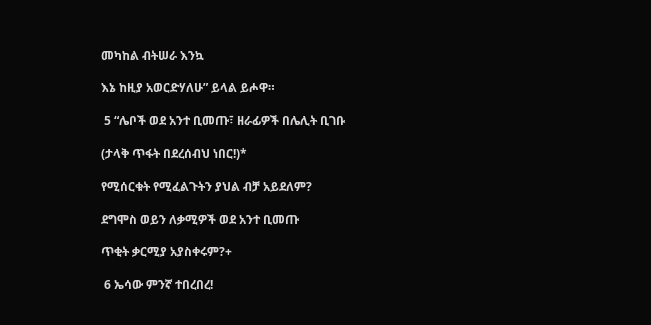መካከል ብትሠራ እንኳ

እኔ ከዚያ አወርድሃለሁ” ይላል ይሖዋ።

 5 “ሌቦች ወደ አንተ ቢመጡ፣ ዘራፊዎች በሌሊት ቢገቡ

(ታላቅ ጥፋት በደረሰብህ ነበር!)*

የሚሰርቁት የሚፈልጉትን ያህል ብቻ አይደለም?

ደግሞስ ወይን ለቃሚዎች ወደ አንተ ቢመጡ

ጥቂት ቃርሚያ አያስቀሩም?+

 6 ኤሳው ምንኛ ተበረበረ!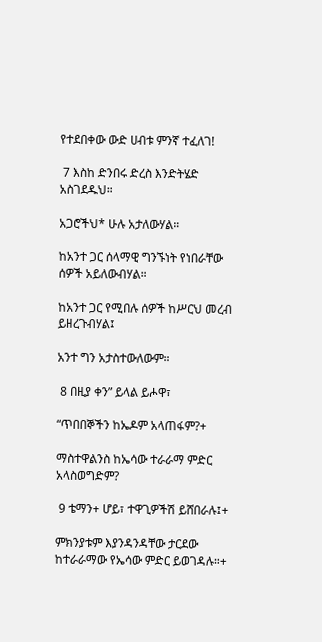የተደበቀው ውድ ሀብቱ ምንኛ ተፈለገ!

 7 እስከ ድንበሩ ድረስ እንድትሄድ አስገደዱህ።

አጋሮችህ* ሁሉ አታለውሃል።

ከአንተ ጋር ሰላማዊ ግንኙነት የነበራቸው ሰዎች አይለውብሃል።

ከአንተ ጋር የሚበሉ ሰዎች ከሥርህ መረብ ይዘረጉብሃል፤

አንተ ግን አታስተውለውም።

 8 በዚያ ቀን” ይላል ይሖዋ፣

“ጥበበኞችን ከኤዶም አላጠፋም?+

ማስተዋልንስ ከኤሳው ተራራማ ምድር አላስወግድም?

 9 ቴማን+ ሆይ፣ ተዋጊዎችሽ ይሸበራሉ፤+

ምክንያቱም እያንዳንዳቸው ታርደው ከተራራማው የኤሳው ምድር ይወገዳሉ።+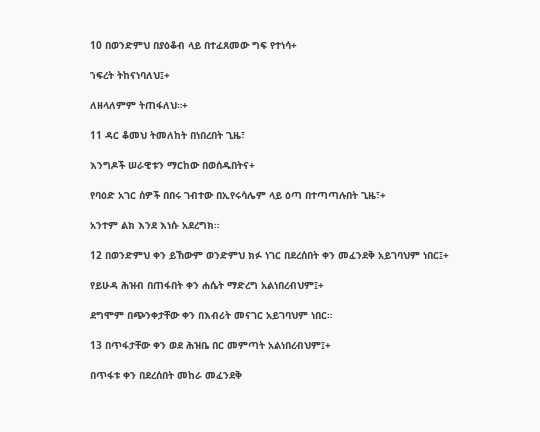10 በወንድምህ በያዕቆብ ላይ በተፈጸመው ግፍ የተነሳ+

ኀፍረት ትከናነባለህ፤+

ለዘላለምም ትጠፋለህ።+

11 ዳር ቆመህ ትመለከት በነበረበት ጊዜ፣

እንግዶች ሠራዊቱን ማርከው በወሰዱበትና+

የባዕድ አገር ሰዎች በበሩ ገብተው በኢየሩሳሌም ላይ ዕጣ በተጣጣሉበት ጊዜ፣+

አንተም ልክ እንደ እነሱ አደረግክ።

12 በወንድምህ ቀን ይኸውም ወንድምህ ክፉ ነገር በደረሰበት ቀን መፈንደቅ አይገባህም ነበር፤+

የይሁዳ ሕዝብ በጠፋበት ቀን ሐሴት ማድረግ አልነበረብህም፤+

ደግሞም በጭንቀታቸው ቀን በእብሪት መናገር አይገባህም ነበር።

13 በጥፋታቸው ቀን ወደ ሕዝቤ በር መምጣት አልነበረብህም፤+

በጥፋቱ ቀን በደረሰበት መከራ መፈንደቅ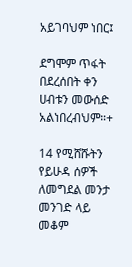አይገባህም ነበር፤

ደግሞም ጥፋት በደረሰበት ቀን ሀብቱን መውሰድ አልነበረብህም።+

14 የሚሸሹትን የይሁዳ ሰዎች ለመግደል መንታ መንገድ ላይ መቆም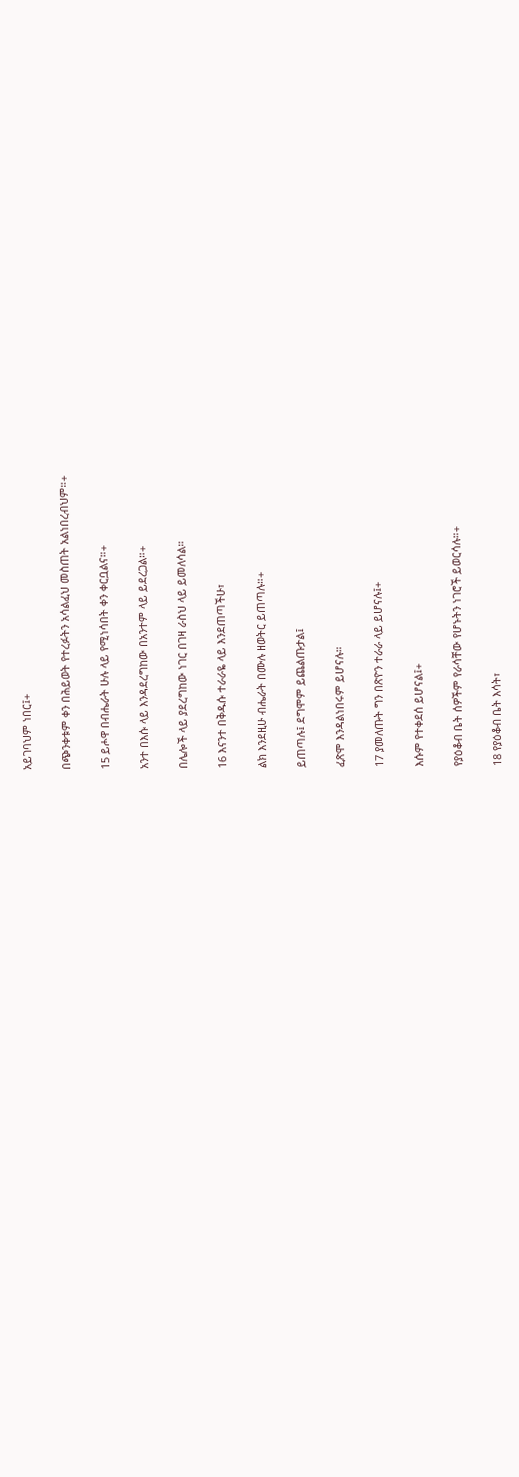አይገባህም ነበር፤+

በጭንቀቱም ቀን በሕይወት የተረፉትን አሳልፈህ መስጠት አልነበረብህም።+

15 ይሖዋ በብሔራት ሁሉ ላይ የሚነሳበት ቀን ቀርቧልና።+

አንተ በእሱ ላይ እንዳደረግከው በአንተም ላይ ይደረጋል።+

በሌሎች ላይ ያደረግከው ነገር በገዛ ራስህ ላይ ይመለሳል።

16 እናንተ በቅዱሱ ተራራዬ ላይ እንደጠጣችሁ፣

ልክ እንደዚሁ ብሔራት በሙሉ ዘወትር ይጠጣሉ።+

ይጠጣሉ፤ ደግሞም ይጨልጡታል፤

ፈጽሞ እንዳልነበሩም ይሆናሉ።

17 ያመለጡት ግን በጽዮን ተራራ ላይ ይሆናሉ፤+

እሱም የተቀደሰ ይሆናል፤+

የያዕቆብ ቤት ሰዎችም የራሳቸው የሆኑትን ነገሮች ይወርሳሉ።+

18 የያዕቆብ ቤት እሳት፣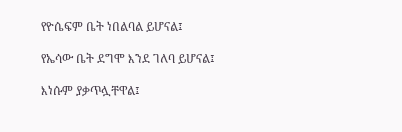የዮሴፍም ቤት ነበልባል ይሆናል፤

የኤሳው ቤት ደግሞ እንደ ገለባ ይሆናል፤

እነሱም ያቃጥሏቸዋል፤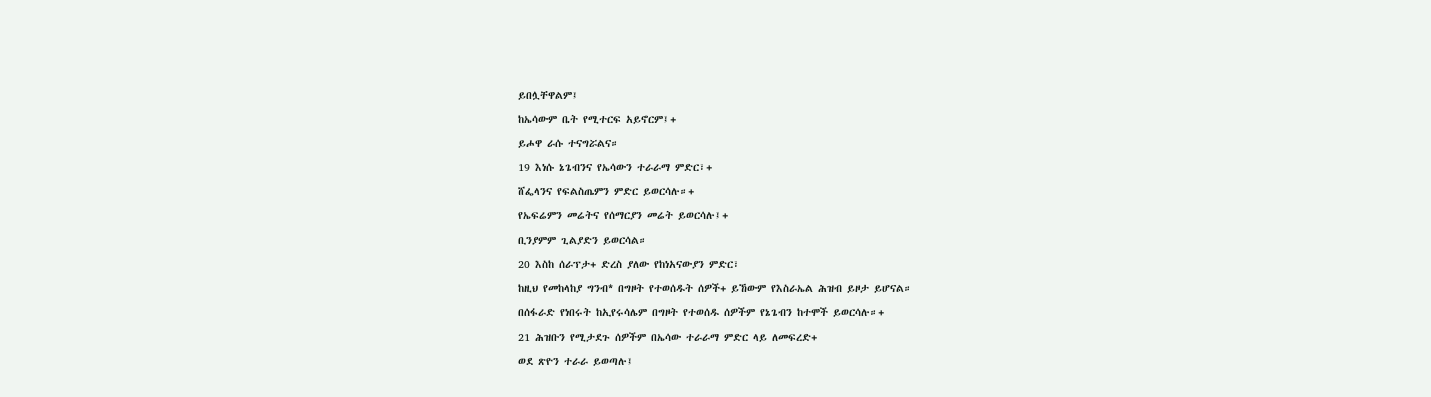ይበሏቸዋልም፤

ከኤሳውም ቤት የሚተርፍ አይኖርም፤+

ይሖዋ ራሱ ተናግሯልና።

19 እነሱ ኔጌብንና የኤሳውን ተራራማ ምድር፣+

ሸፌላንና የፍልስጤምን ምድር ይወርሳሉ።+

የኤፍሬምን መሬትና የሰማርያን መሬት ይወርሳሉ፤+

ቢንያምም ጊልያድን ይወርሳል።

20 እስከ ሰራፕታ+ ድረስ ያለው የከነአናውያን ምድር፣

ከዚህ የመከላከያ ግንብ* በግዞት የተወሰዱት ሰዎች+ ይኸውም የእስራኤል ሕዝብ ይዞታ ይሆናል።

በሰፋራድ የነበሩት ከኢየሩሳሌም በግዞት የተወሰዱ ሰዎችም የኔጌብን ከተሞች ይወርሳሉ።+

21 ሕዝቡን የሚታደጉ ሰዎችም በኤሳው ተራራማ ምድር ላይ ለመፍረድ+

ወደ ጽዮን ተራራ ይወጣሉ፤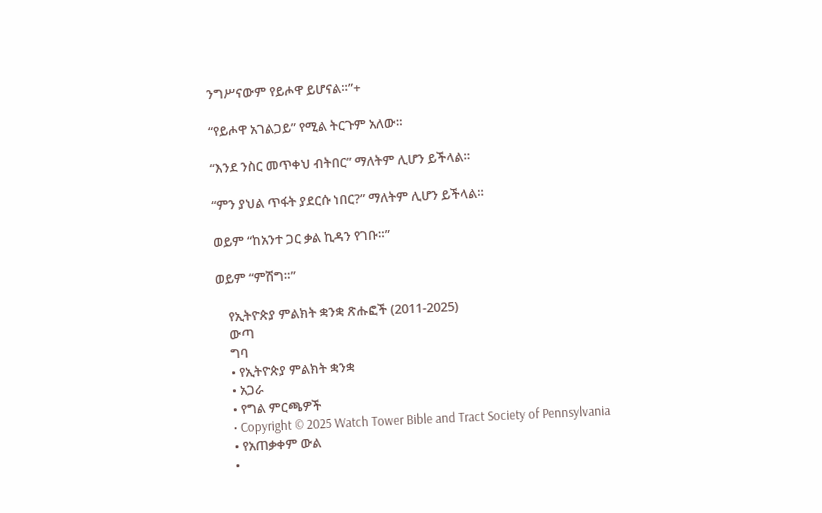ንግሥናውም የይሖዋ ይሆናል።”+

“የይሖዋ አገልጋይ” የሚል ትርጉም አለው።

“እንደ ንስር መጥቀህ ብትበር” ማለትም ሊሆን ይችላል።

“ምን ያህል ጥፋት ያደርሱ ነበር?” ማለትም ሊሆን ይችላል።

ወይም “ከአንተ ጋር ቃል ኪዳን የገቡ።”

ወይም “ምሽግ።”

    የኢትዮጵያ ምልክት ቋንቋ ጽሑፎች (2011-2025)
    ውጣ
    ግባ
    • የኢትዮጵያ ምልክት ቋንቋ
    • አጋራ
    • የግል ምርጫዎች
    • Copyright © 2025 Watch Tower Bible and Tract Society of Pennsylvania
    • የአጠቃቀም ውል
    •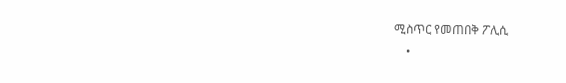ሚስጥር የመጠበቅ ፖሊሲ
    •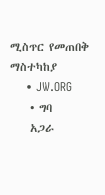ሚስጥር የመጠበቅ ማስተካከያ
    • JW.ORG
    • ግባ
    አጋራ